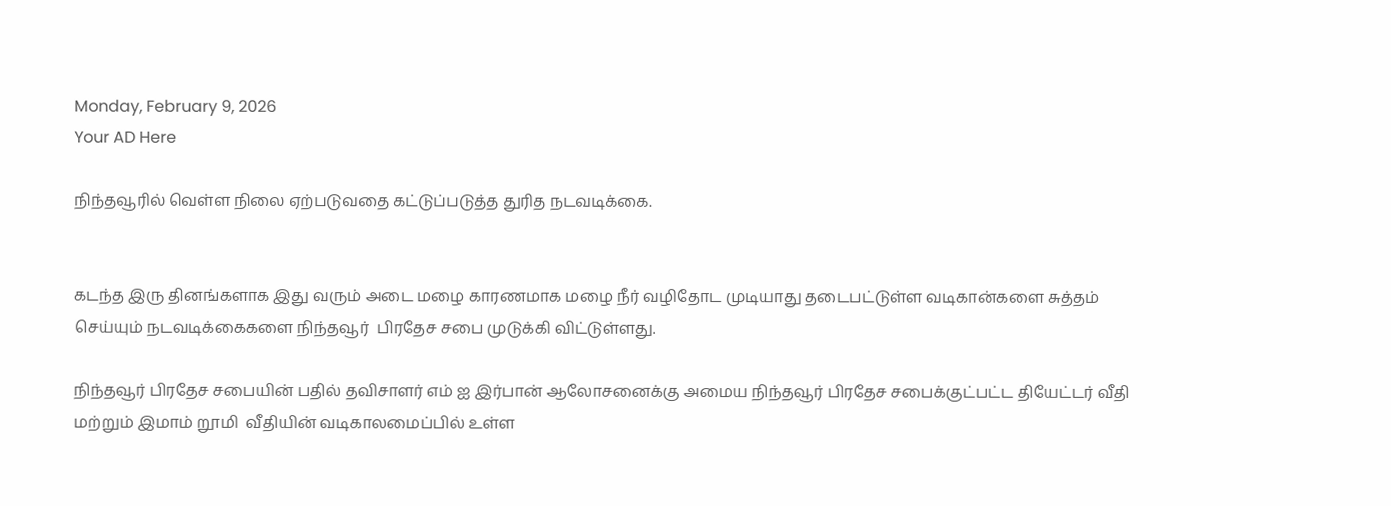Monday, February 9, 2026
Your AD Here

நிந்தவூரில் வெள்ள நிலை ஏற்படுவதை கட்டுப்படுத்த துரித நடவடிக்கை.


கடந்த இரு தினங்களாக இது வரும் அடை மழை காரணமாக மழை நீர் வழிதோட முடியாது தடைபட்டுள்ள வடிகான்களை சுத்தம் செய்யும் நடவடிக்கைகளை நிந்தவூர்  பிரதேச சபை முடுக்கி விட்டுள்ளது.

நிந்தவூர் பிரதேச சபையின் பதில் தவிசாளர் எம் ஐ இர்பான் ஆலோசனைக்கு அமைய நிந்தவூர் பிரதேச சபைக்குட்பட்ட தியேட்டர் வீதி மற்றும் இமாம் றூமி  வீதியின் வடிகாலமைப்பில் உள்ள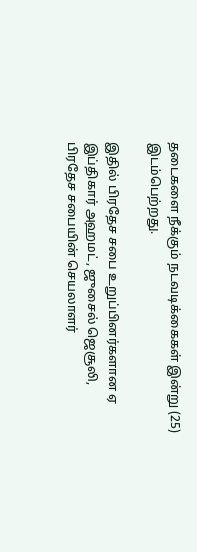தடைகளை நீக்கும் நடவடிக்கைகள் இன்று (25) இடம்பெற்றது.

இதில் பிரதேச சபை உறுப்பினர்களான ஏ இப்திகார் அஹமட், ஜுசைல் ஜெசூலி, பிரதேச சபையின் செயலாளர்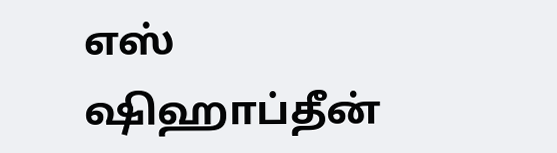எஸ் ஷிஹாப்தீன்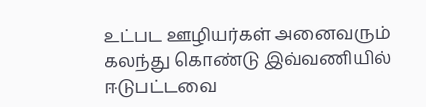உட்பட ஊழியர்கள் அனைவரும் கலந்து கொண்டு இவ்வணியில் ஈடுபட்டவை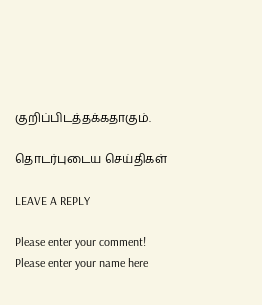குறிப்பிடத்தக்கதாகும்.

தொடர்புடைய செய்திகள்

LEAVE A REPLY

Please enter your comment!
Please enter your name here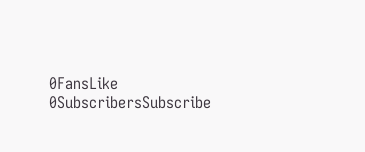0FansLike
0SubscribersSubscribe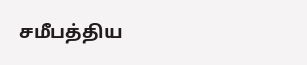சமீபத்திய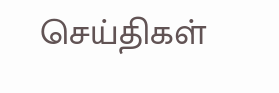செய்திகள்